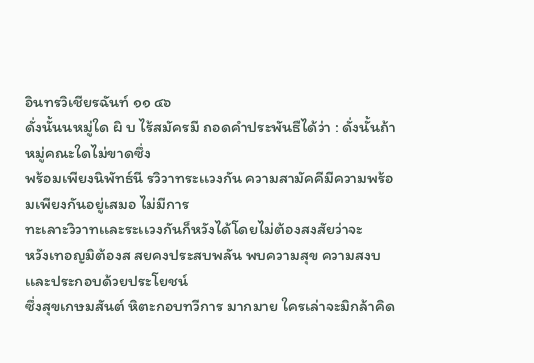อินทรวิเชียรฉันท์ ๑๑ ๔๖
ดั่งนั้นนหมู่ใด ผิ บ ไร้สมัครมี ถอดคำประพันธืได้ว่า : ดั่งนั้นถ้าหมู่คณะใดไม่ขาดซึ่ง
พร้อมเพียงนิพัทธ์นี รวิวาทระเเวงกัน ความสามัคคีมีความพร้อมเพียงกันอยู่เสมอ ไม่มีการ
ทะเลาะวิวาทเเละระเเวงกันก็หวังได้โดยไม่ต้องสงสัยว่าจะ
หวังเทอญมิต้องส สยคงประสบพลัน พบความสุข ความสงบ เเละประกอบด้วยประโยชน์
ซึ่งสุขเกษมสันต์ หิตะกอบทวีการ มากมาย ใครเล่าจะมิกล้าคิด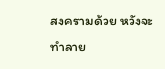สงครามด้วย หวังจะทำลาย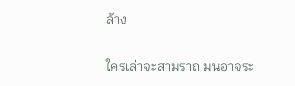ล้าง

ใครเล่าจะสามราถ มนอาจระ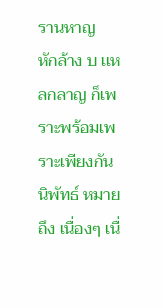รานหาญ
หักล้าง บ เเหลกลาญ ก็เพราะพร้อมเพราะเพียงกัน นิพัทธ์ หมายถึง เนื่องๆ เนื่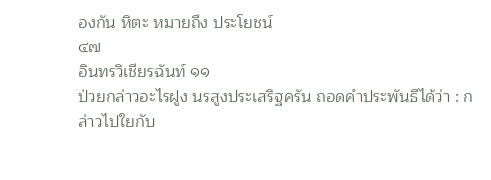องกัน หิตะ หมายถึง ประโยชน์
๔๗
อินทรวิเชียรฉันท์ ๑๑
ป่วยกล่าวอะไรฝูง นรสูงประเสริฐครัน ถอดคำประพันธืได้ว่า : กล่าวไปใยกับ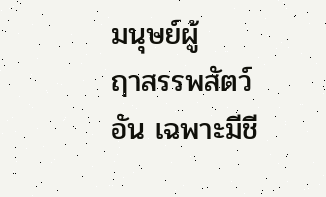มนุษย์ผู้
ฤาสรรพสัตว์อัน เฉพาะมีชี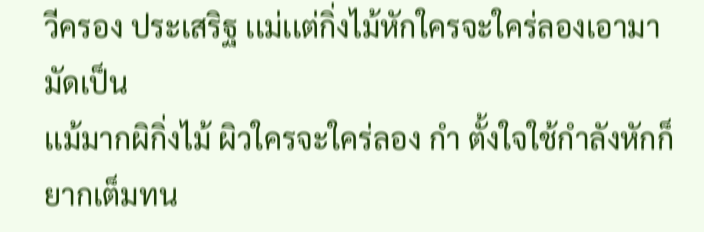วีครอง ประเสริฐ เเม่เเต่กิ่งไม้หักใครจะใคร่ลองเอามามัดเป็น
เเม้มากผิกิ่งไม้ ผิวใครจะใคร่ลอง กำ ตั้งใจใช้กำลังหักก็ยากเต็มทน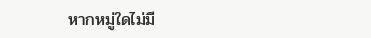หากหมู่ใดไม่มี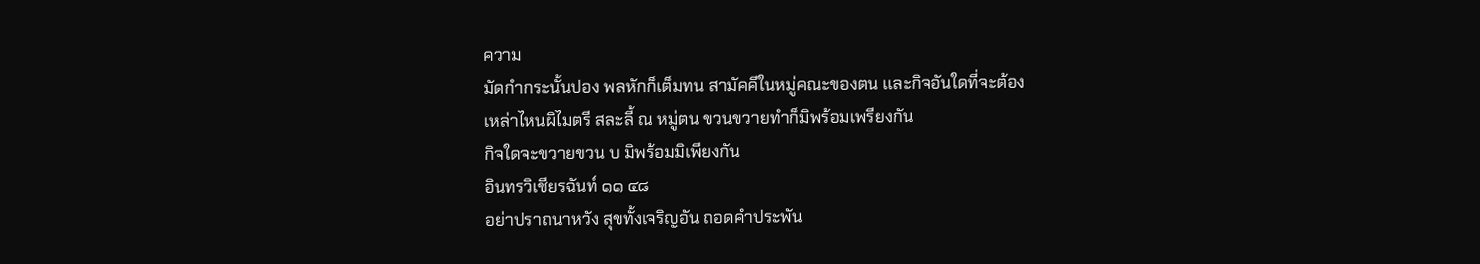ความ
มัดกำกระนั้นปอง พลหักก็เต็มทน สามัคคีในหมู่คณะของตน เเละกิจอันใดที่จะต้อง
เหล่าไหนผิไมตรี สละลี้ ณ หมู่ตน ขวนขวายทำก็มิพร้อมเพรียงกัน
กิจใดจะขวายขวน บ มิพร้อมมิเพียงกัน
อินทรวิเชียรฉันท์ ๑๑ ๔๘
อย่าปราถนาหวัง สุขทั้งเจริญอัน ถอดคำประพัน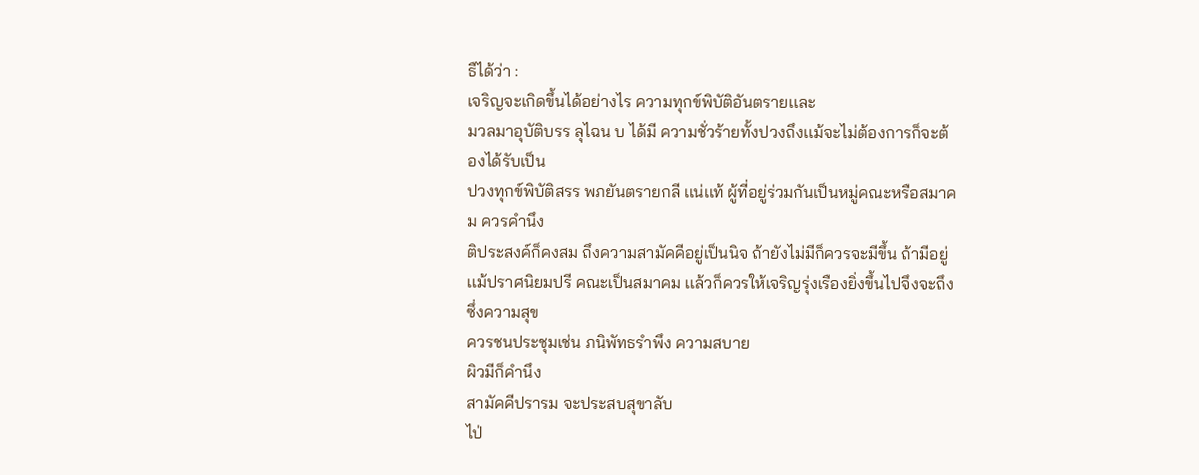ธืได้ว่า :
เจริญจะเกิดขึ้นได้อย่างไร ความทุกข์พิบัติอันตรายเเละ
มวลมาอุบัติบรร ลุไฉน บ ได้มี ความชั่วร้ายทั้งปวงถึงเเม้จะไม่ต้องการก็จะต้องได้รับเป็น
ปวงทุกข์พิบัติสรร พภยันตรายกลี เเน่เเท้ ผู้ที่อยู่ร่วมกันเป็นหมู่คณะหรือสมาคม ควรคำนึง
ติประสงค์ก็คงสม ถึงความสามัคคีอยู่เป็นนิจ ถ้ายังไม่มีก็ควรจะมีขึ้น ถ้ามีอยู่
เเม้ปราศนิยมปรี คณะเป็นสมาคม เเล้วก็ควรให้เจริญรุ่งเรืองยิ่งขึ้นไปจึงจะถึงซึ่งความสุข
ควรชนประชุมเช่น ภนิพัทธรำพึง ความสบาย
ผิวมีก็คำนึง
สามัคคีปรารม จะประสบสุขาลับ
ไป่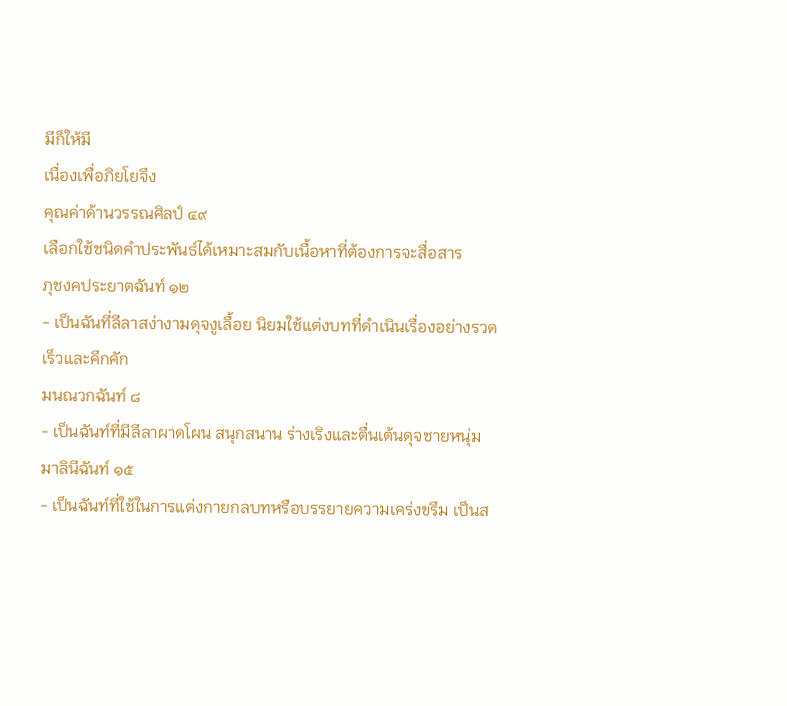มีก็ให้มี
เนื่องเพื่อภิยโยจึง
คุณค่าด้านวรรณศิลป์ ๔๙
เลือกใช้ชนิดคำประพันธ์ได้เหมาะสมกับเนื้อหาที่ต้องการจะสื่อสาร
ภุชงคประยาตฉันท์ ๑๒
- เป็นฉันที่ลีลาสง่างามดุจงูเลื้อย นิยมใช้แต่งบทที่ดำเนินเรื่องอย่างรวดเร็วและคึกคัก
มนณวกฉันท์ ๘
- เป็นฉันท์ที่มีลีลาผาดโผน สนุกสนาน ร่างเริงและตื่นเต้นดุจชายหนุ่ม
มาลินีฉันท์ ๑๕
- เป็นฉันท์ที่ใช้ในการแต่งกายกลบทหรือบรรยายความเคร่งขรึม เป็นส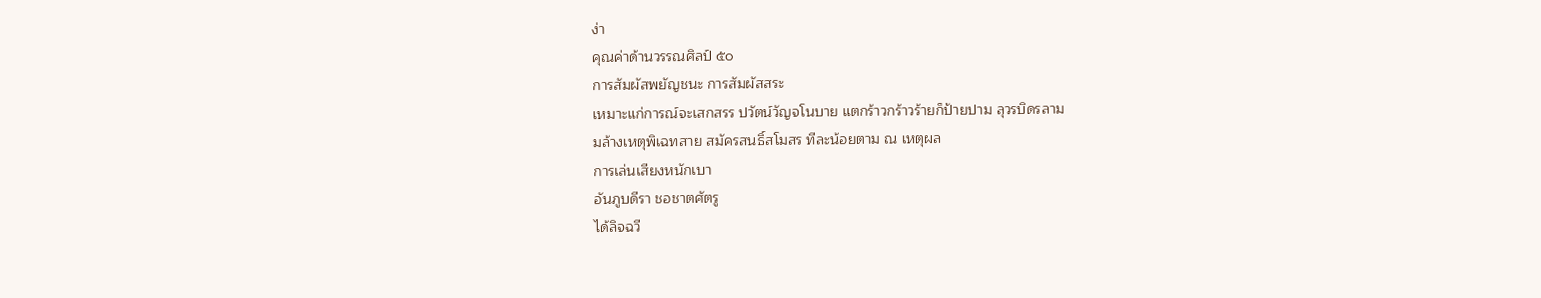ง่า
คุณค่าด้านวรรณศิลป์ ๕๐
การสัมผัสพยัญชนะ การสัมผัสสระ
เหมาะแก่การณ์จะเสกสรร ปวัตน์วัญจโนบาย แตกร้าวกร้าวร้ายก็ป้ายปาม ลุวรบิดรลาม
มล้างเหตุพิเฉทสาย สมัครสนธิ์สโมสร ทีละน้อยตาม ณ เหตุผล
การเล่นเสียงหนักเบา
อันภูบดีรา ชอชาตศัตรู
ได้ลิจฉวี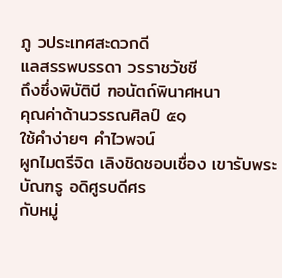ภู วประเทศสะดวกดี
แลสรรพบรรดา วรราชวัชชี
ถึงซึ่งพิบัติบี ฑอนัตถ์พินาศหนา
คุณค่าด้านวรรณศิลป์ ๕๑
ใช้คำง่ายๆ คำไวพจน์
ผูกไมตรีจิต เลิงชิดชอบเชื่อง เขารับพระบัณฑรู อดิศูรบดีศร
กับหมู่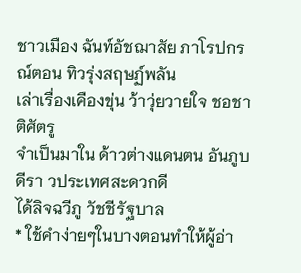ชาวเมือง ฉันท์อัชฌาสัย ภาโรปกรณ์ตอน ทิวรุ่งสฤษฏ์พลัน
เล่าเรื่องเคืองขุ่น ว้าวุ่ยวายใจ ชอชาติศัตรู
จำเป็นมาใน ด้าวต่างแดนตน อันภูบดีรา วประเทศสะดวกดี
ได้ลิจฉวีภู วัชชีรัฐบาล
* ใช้คำง่ายๆในบางตอนทำให้ผู้อ่า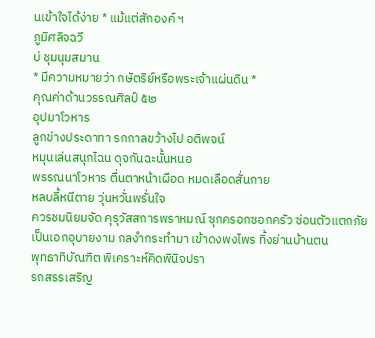นเข้าใจได้ง่าย * แม้แต่สักองค์ ฯ
ภูมิศลิจฉวี
บ่ ชุมนุมสมาน
* มีความหมายว่า กษัตริย์หรือพระเจ้าแผ่นดิน *
คุณค่าด้านวรรณศิลป์ ๕๒
อุปมาโวหาร
ลูกข่างประดาทา รกกาลขว้างไป อติพจน์
หมุนเล่นสนุกไฉน ดุจกันฉะนั้นหนอ
พรรณนาโวหาร ตื่นตาหน้าเผือด หมดเลือดสั่นกาย
หลบลี้หนีตาย วุ่นหวั่นพรั่นใจ
ควรชมนิยมจัด คุรุวัสสการพราหมณ์ ซุกครอกซอกครัว ซ่อนตัวแตกภัย
เป็นเอกอุบายงาม กลงำกระทำมา เข้าดงพงไพร ทิ้งย่านบ้านตน
พุทธาทิบัณฑิต พิเคราะห์คิดพินิจปรา
รถสรรเสริญ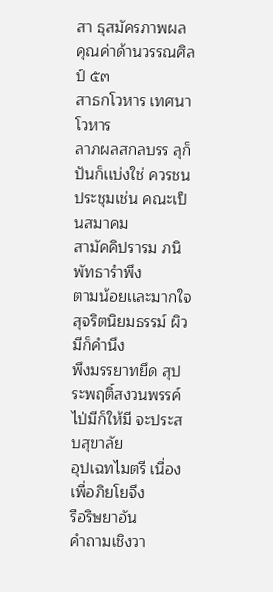สา ธุสมัครภาพผล
คุณค่าด้านวรรณศิลป์ ๕๓
สาธกโวหาร เทศนาโวหาร
ลาภผลสกลบรร ลุก็ปันก็เเบ่งใช่ ควรชนประชุมเช่น คณะเป็นสมาคม
สามัคคิปรารม ภนิพัทธารำพึง
ตามน้อยเเละมากใจ สุจริตนิยมธรรม์ ผิวมีก็คำนึง
พึงมรรยาทยึด สุประพฤติ์สงวนพรรค์ ไป่มีก็ให้มี จะประสบสุขาลัย
อุปเฉทไมตรี เนื่องเพื่อภิยโยจึง
รือริษยาอัน
คำถามเชิงวา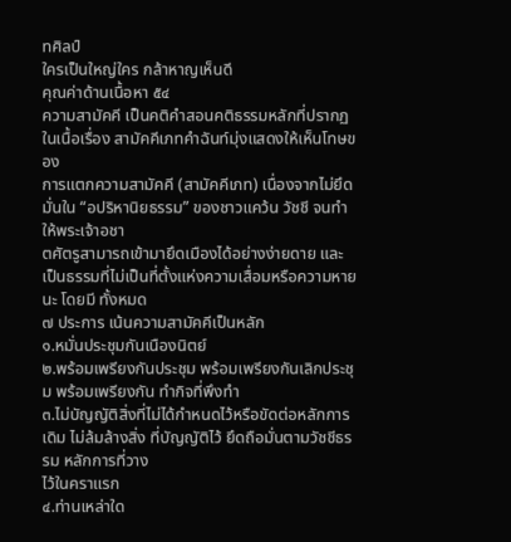ทศิลป์
ใครเป็นใหญ่ใคร กล้าหาญเห็นดี
คุณค่าด้านเนื้อหา ๕๔
ความสามัคคี เป็นคติคำสอนคติธรรมหลักที่ปรากฏในเนื้อเรื่อง สามัคคีเภทคำฉันท์มุ่งแสดงให้เห็นโทษของ
การแตกความสามัคคี (สามัคคีเภท) เนื่องจากไม่ยึดมั่นใน “อปริหานิยธรรม” ของชาวแคว้น วัชชี จนทำให้พระเจ้าอชา
ตศัตรูสามารถเข้ามายึดเมืองได้อย่างง่ายดาย และเป็นธรรมที่ไม่เป็นที่ตั้งแห่งความเสื่อมหรือความหายนะ โดยมี ทั้งหมด
๗ ประการ เน้นความสามัคคีเป็นหลัก
๑.หมั่นประชุมกันเนืองนิตย์
๒.พร้อมเพรียงกันประชุม พร้อมเพรียงกันเลิกประชุม พร้อมเพรียงกัน ทำกิจที่พึงทำ
๓.ไม่บัญญัติสิ่งที่ไม่ได้กำหนดไว้หรือขัดต่อหลักการเดิม ไม่ล้มล้างสิ่ง ที่บัญญัติไว้ ยึดถือมั่นตามวัชชีธรรม หลักการที่วาง
ไว้ในคราแรก
๔.ท่านเหล่าใด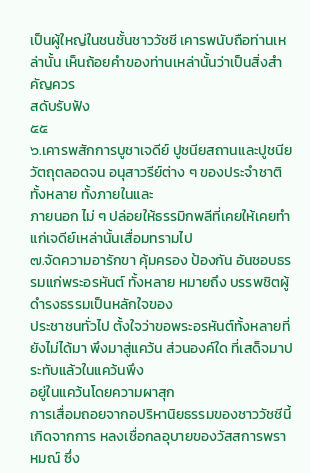เป็นผู้ใหญ่ในชนชั้นชาววัชชี เคารพนับถือท่านเหล่านั้น เห็นถ้อยคำของท่านเหล่านั้นว่าเป็นสิ่งสำคัญควร
สดับรับฟัง
๕๕
๖.เคารพสักการบูชาเจดีย์ ปูชนียสถานและปูชนียวัตถุตลอดจน อนุสาวรีย์ต่าง ๆ ของประจำชาติทั้งหลาย ทั้งภายในและ
ภายนอก ไม่ ๆ ปล่อยให้ธรรมิกพลีที่เคยให้เคยทำแก่เจดีย์เหล่านั้นเสื่อมทรามไป
๗.จัดความอารักขา คุ้มครอง ป้องกัน อันชอบธรรมแก่พระอรหันต์ ทั้งหลาย หมายถึง บรรพชิตผู้ดำรงธรรมเป็นหลักใจของ
ประชาชนทั่วไป ตั้งใจว่าขอพระอรหันต์ทั้งหลายที่ยังไม่ได้มา พึงมาสู่แคว้น ส่วนองค์ใด ที่เสด็จมาประทับแล้วในแคว้นพึง
อยู่ในแคว้นโดยความผาสุก
การเสื่อมถอยจากอปริหานิยธรรมของชาววัชชีนี้ เกิดจากการ หลงเชื่อกลอุบายของวัสสการพราหมณ์ ซึ่ง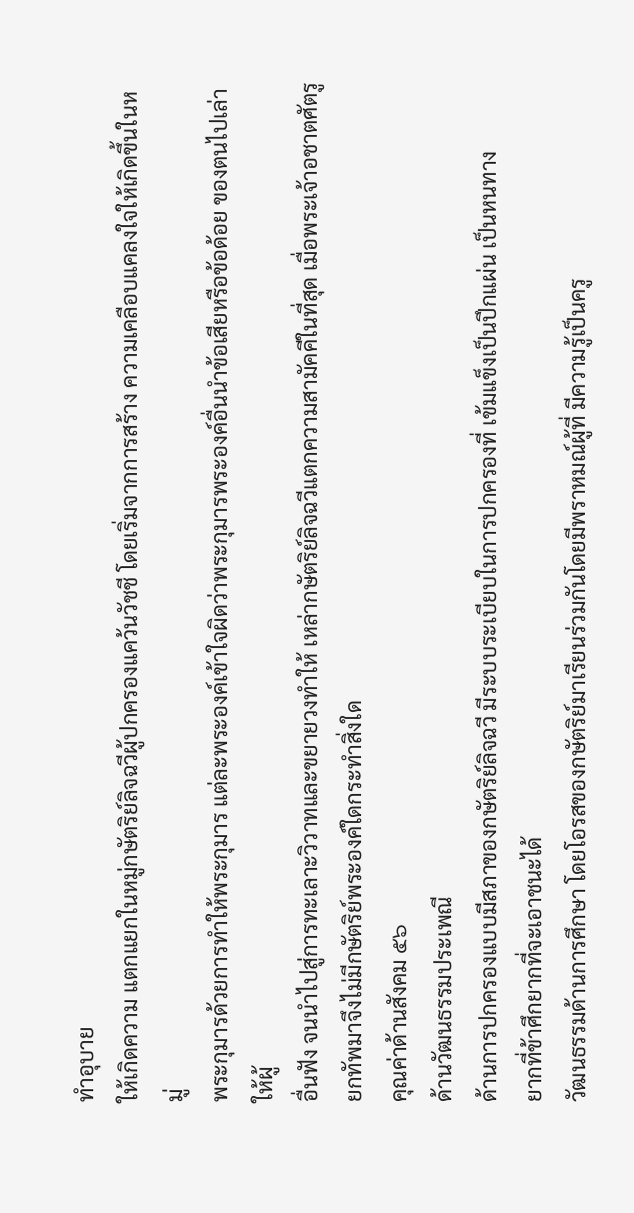ทำอุบาย
ให้เกิดความ แตกแยกในหมู่กษัตริย์ลิจฉวีผู้ปกครองแคว้นวัชชี โดยเริ่มจากการสร้าง ความเคลือบแคลงใจให้เกิดขึ้นในหมู่
พระกุมารด้วยการทำให้พระกุมาร แต่ละพระองค์เข้าใจผิดว่าพระกุมารพระองค์อื่นนำข้อเสียหรือข้อด้อย ของตนไปเล่าให้ผู้
อื่นฟัง จนนำไปสู่การทะเลาะวิวาทและขยายวงทำให้ เหล่ากษัตริย์ลิจฉวีแตกความสามัคคีในที่สุด เมื่อพระเจ้าอชาตศัตรู
ยกทัพมาจึงไม่มีกษัตริย์พระองค์ใดกระทำสิ่งใด
คุณค่าด้านสังคม ๕๖
ด้านวัฒนธรรมประเพณี
ด้านการปกครองแบบมีสภาของกษัตริย์ลิจฉวี มีระบบระเบียบในการปกครองที่ เข้มแข็งเป็นปึกแผ่น เป็นหนทาง
ยากที่ข้าศึกยากที่จะเอาชนะได้
วัฒนธรรมด้านการศึกษา โดยโอรสของกษัตริย์มาเรียนร่วมกันโดยมีพราหมณ์ผู้ที่ มีความรู้เป็นครู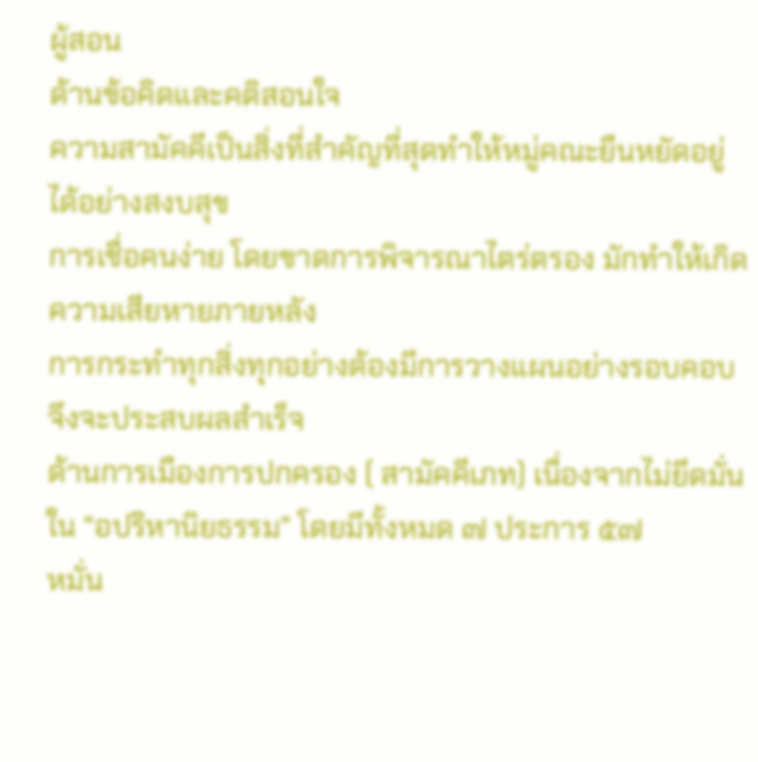ผู้สอน
ด้านข้อคิดและคติสอนใจ
ความสามัคคีเป็นสิ่งที่สำคัญที่สุดทำให้หมู่คณะยืนหยัดอยู่ได้อย่างสงบสุข
การเชื่อคนง่าย โดยขาดการพิจารณาไตร่ตรอง มักทำให้เกิดความเสียหายภายหลัง
การกระทำทุกสิ่งทุกอย่างต้องมีการวางแผนอย่างรอบคอบ จึงจะประสบผลสำเร็จ
ด้านการเมืองการปกครอง ( สามัคคีเภท) เนื่องจากไม่ยึดมั่นใน “อปริหานิยธรรม” โดยมีทั้งหมด ๗ ประการ ๕๗
หมั่น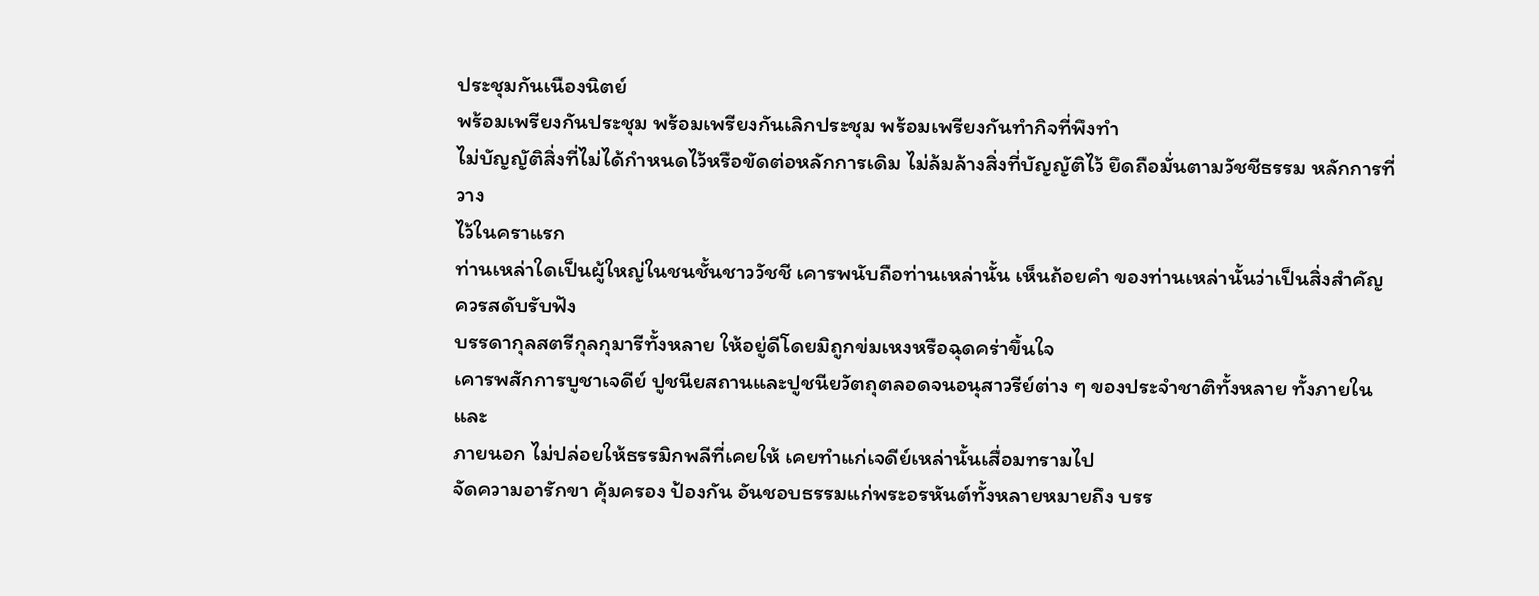ประชุมกันเนืองนิตย์
พร้อมเพรียงกันประชุม พร้อมเพรียงกันเลิกประชุม พร้อมเพรียงกันทำกิจที่พึงทำ
ไม่บัญญัติสิ่งที่ไม่ได้กำหนดไว้หรือขัดต่อหลักการเดิม ไม่ล้มล้างสิ่งที่บัญญัติไว้ ยึดถือมั่นตามวัชชีธรรม หลักการที่วาง
ไว้ในคราแรก
ท่านเหล่าใดเป็นผู้ใหญ่ในชนชั้นชาววัชชี เคารพนับถือท่านเหล่านั้น เห็นถ้อยคำ ของท่านเหล่านั้นว่าเป็นสิ่งสำคัญ
ควรสดับรับฟัง
บรรดากุลสตรีกุลกุมารีทั้งหลาย ให้อยู่ดีโดยมิถูกข่มเหงหรือฉุดคร่าขึ้นใจ
เคารพสักการบูชาเจดีย์ ปูชนียสถานและปูชนียวัตถุตลอดจนอนุสาวรีย์ต่าง ๆ ของประจำชาติทั้งหลาย ทั้งภายในและ
ภายนอก ไม่ปล่อยให้ธรรมิกพลีที่เคยให้ เคยทำแก่เจดีย์เหล่านั้นเสื่อมทรามไป
จัดความอารักขา คุ้มครอง ป้องกัน อันชอบธรรมแก่พระอรหันต์ทั้งหลายหมายถึง บรร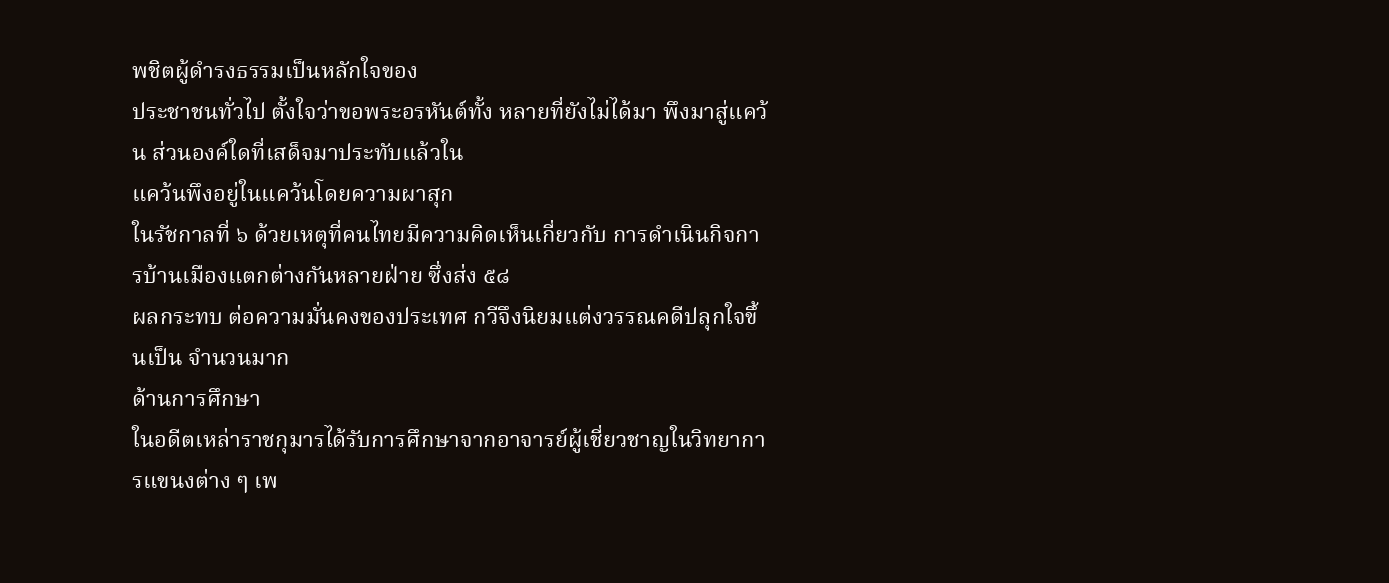พชิตผู้ดำรงธรรมเป็นหลักใจของ
ประชาชนทั่วไป ตั้งใจว่าขอพระอรหันต์ทั้ง หลายที่ยังไม่ได้มา พึงมาสู่แคว้น ส่วนองค์ใดที่เสด็จมาประทับแล้วใน
แคว้นพึงอยู่ในแคว้นโดยความผาสุก
ในรัชกาลที่ ๖ ด้วยเหตุที่คนไทยมีความคิดเห็นเกี่ยวกับ การดำเนินกิจการบ้านเมืองแตกต่างกันหลายฝ่าย ซึ่งส่ง ๕๘
ผลกระทบ ต่อความมั่นคงของประเทศ กวีจึงนิยมแต่งวรรณคดีปลุกใจขึ้นเป็น จำนวนมาก
ด้านการศึกษา
ในอดีตเหล่าราชกุมารได้รับการศึกษาจากอาจารย์ผู้เชี่ยวชาญในวิทยาการแขนงต่าง ๆ เพ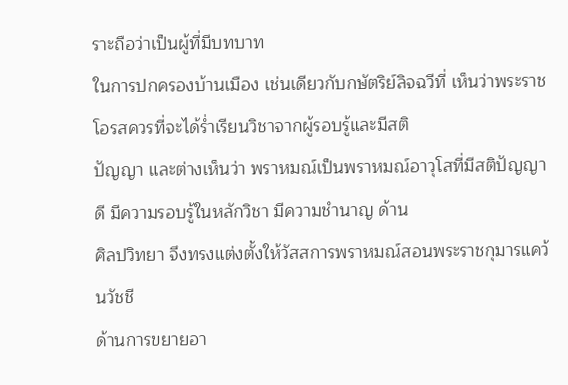ราะถือว่าเป็นผู้ที่มีบทบาท
ในการปกครองบ้านเมือง เช่นเดียวกับกษัตริย์ลิจฉวีที่ เห็นว่าพระราชโอรสควรที่จะได้ร่ำเรียนวิชาจากผู้รอบรู้และมีสติ
ปัญญา และต่างเห็นว่า พราหมณ์เป็นพราหมณ์อาวุโสที่มีสติปัญญาดี มีความรอบรู้ในหลักวิชา มีความชำนาญ ด้าน
ศิลปวิทยา จึงทรงแต่งตั้งให้วัสสการพราหมณ์สอนพระราชกุมารแคว้นวัชชี
ด้านการขยายอา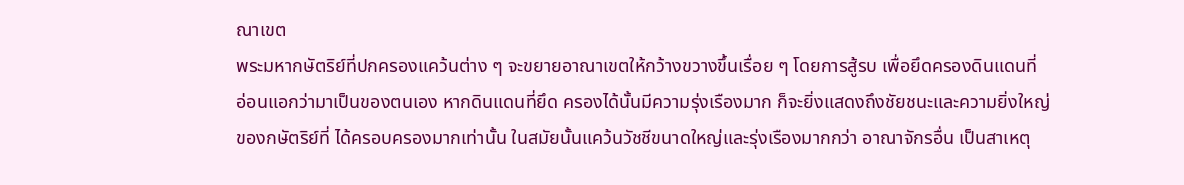ณาเขต
พระมหากษัตริย์ที่ปกครองแคว้นต่าง ๆ จะขยายอาณาเขตให้กว้างขวางขึ้นเรื่อย ๆ โดยการสู้รบ เพื่อยึดครองดินแดนที่
อ่อนแอกว่ามาเป็นของตนเอง หากดินแดนที่ยึด ครองได้นั้นมีความรุ่งเรืองมาก ก็จะยิ่งแสดงถึงชัยชนะและความยิ่งใหญ่
ของกษัตริย์ที่ ได้ครอบครองมากเท่านั้น ในสมัยนั้นแคว้นวัชชีขนาดใหญ่และรุ่งเรืองมากกว่า อาณาจักรอื่น เป็นสาเหตุ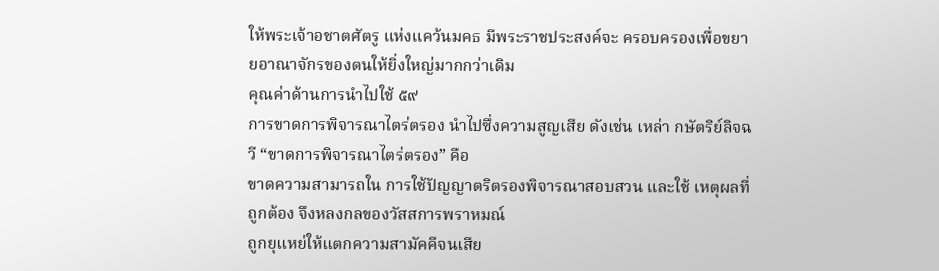ให้พระเจ้าอชาตศัตรู แห่งแคว้นมคธ มีพระราชประสงค์จะ ครอบครองเพื่อขยายอาณาจักรของตนให้ยิ่งใหญ่มากกว่าเดิม
คุณค่าด้านการนำไปใช้ ๕๙
การขาดการพิจารณาไตร่ตรอง นำไปซึ่งความสูญเสีย ดังเช่น เหล่า กษัตริย์ลิจฉวี “ขาดการพิจารณาไตร่ตรอง” คือ
ขาดความสามารถใน การใช้ปัญญาตริตรองพิจารณาสอบสวน และใช้ เหตุผลที่ถูกต้อง จึงหลงกลของวัสสการพราหมณ์
ถูกยุแหย่ให้แตกความสามัคคีจนเสีย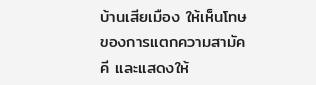บ้านเสียเมือง ให้เห็นโทษของการแตกความสามัคคี และแสดงให้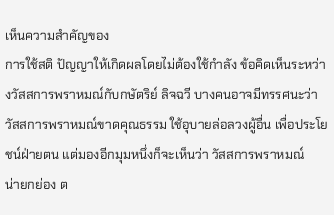เห็นความสำคัญของ
การใช้สติ ปัญญาให้เกิดผลโดยไม่ต้องใช้กำลัง ข้อคิดเห็นระหว่างวัสสการพราหมณ์กับกษัตริย์ ลิจฉวี บางคนอาจมีทรรศนะว่า
วัสสการพราหมณ์ขาดคุณธรรม ใช้อุบายล่อลวงผู้อื่น เพื่อประโยชน์ฝ่ายตน แต่มองอีกมุมหนึ่งก็จะเห็นว่า วัสสการพราหมณ์
น่ายกย่อง ต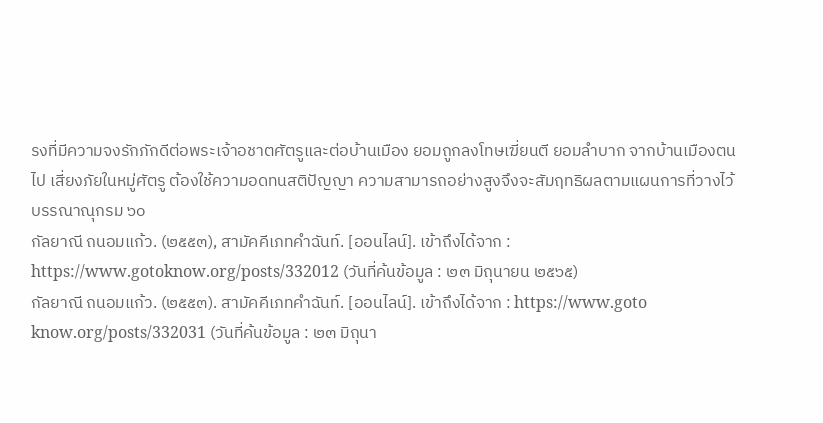รงที่มีความจงรักภักดีต่อพระเจ้าอชาตศัตรูและต่อบ้านเมือง ยอมถูกลงโทษเฆี่ยนตี ยอมลำบาก จากบ้านเมืองตน
ไป เสี่ยงภัยในหมู่ศัตรู ต้องใช้ความอดทนสติปัญญา ความสามารถอย่างสูงจึงจะสัมฤทธิผลตามแผนการที่วางไว้
บรรณาณุกรม ๖๐
กัลยาณี ถนอมแก้ว. (๒๕๕๓), สามัคคีเภทคำฉันท์. [ออนไลน์]. เข้าถึงได้จาก :
https://www.gotoknow.org/posts/332012 (วันที่ค้นข้อมูล : ๒๓ มิถุนายน ๒๕๖๕)
กัลยาณี ถนอมแก้ว. (๒๕๕๓). สามัคคีเภทคำฉันท์. [ออนไลน์]. เข้าถึงได้จาก : https://www.goto
know.org/posts/332031 (วันที่ค้นข้อมูล : ๒๓ มิถุนา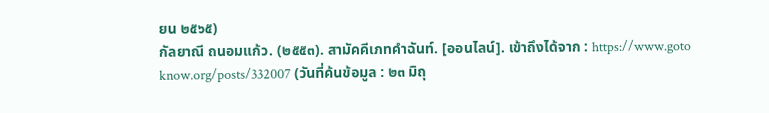ยน ๒๕๖๕)
กัลยาณี ถนอมแก้ว. (๒๕๕๓). สามัคคีเภทคำฉันท์. [ออนไลน์]. เข้าถึงได้จาก : https://www.goto
know.org/posts/332007 (วันที่ค้นข้อมูล : ๒๓ มิถุ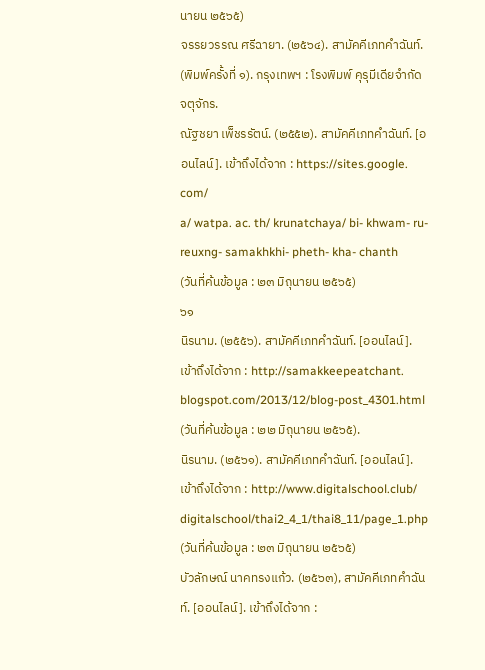นายน ๒๕๖๕)
จรรยวรรณ ศรีฉายา. (๒๕๖๔). สามัคคีเภทคำฉันท์. (พิมพ์ครั้งที่ ๑). กรุงเทพฯ : โรงพิมพ์ คุรุมีเดียจำกัด จตุจักร.
ณัฐชยา เพ็ชรรัตน์. (๒๕๕๒). สามัคคีเภทคำฉันท์. [ออนไลน์]. เข้าถึงได้จาก : https://sites.google. com/
a/ watpa. ac. th/ krunatchaya/ bi- khwam- ru- reuxng- samakhkhi- pheth- kha- chanth
(วันที่ค้นข้อมูล : ๒๓ มิถุนายน ๒๕๖๕)
๖๑
นิรนาม. (๒๕๕๖). สามัคคีเภทคำฉันท์. [ออนไลน์]. เข้าถึงได้จาก : http://samakkeepeatchant.
blogspot.com/2013/12/blog-post_4301.html (วันที่ค้นข้อมูล : ๒๒ มิถุนายน ๒๕๖๕).
นิรนาม. (๒๕๖๑). สามัคคีเภทคำฉันท์. [ออนไลน์]. เข้าถึงได้จาก : http://www.digitalschool.club/
digitalschool/thai2_4_1/thai8_11/page_1.php (วันที่ค้นข้อมูล : ๒๓ มิถุนายน ๒๕๖๕)
บัวลักษณ์ นาคทรงแก้ว. (๒๕๖๓), สามัคคีเภทคำฉันท์. [ออนไลน์]. เข้าถึงได้จาก :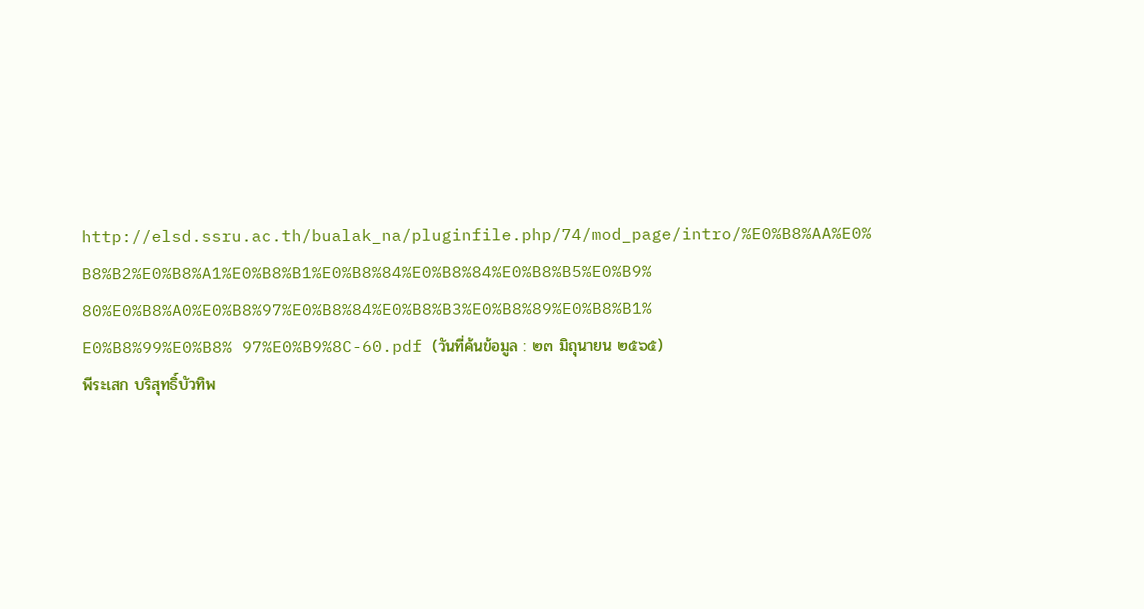http://elsd.ssru.ac.th/bualak_na/pluginfile.php/74/mod_page/intro/%E0%B8%AA%E0%
B8%B2%E0%B8%A1%E0%B8%B1%E0%B8%84%E0%B8%84%E0%B8%B5%E0%B9%
80%E0%B8%A0%E0%B8%97%E0%B8%84%E0%B8%B3%E0%B8%89%E0%B8%B1%
E0%B8%99%E0%B8% 97%E0%B9%8C-60.pdf (วันที่ค้นข้อมูล : ๒๓ มิถุนายน ๒๕๖๕)
พีระเสก บริสุทธิ์บัวทิพ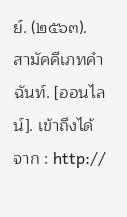ย์. (๒๕๖๓). สามัคคีเภทคำฉันท์. [ออนไลน์]. เข้าถึงได้จาก : http://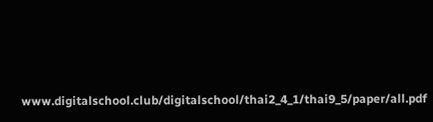www.digitalschool.club/digitalschool/thai2_4_1/thai9_5/paper/all.pdf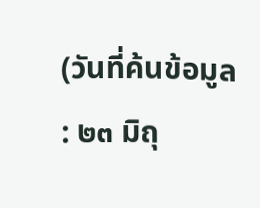(วันที่ค้นข้อมูล : ๒๓ มิถุ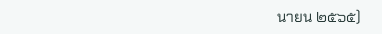นายน ๒๕๖๕)